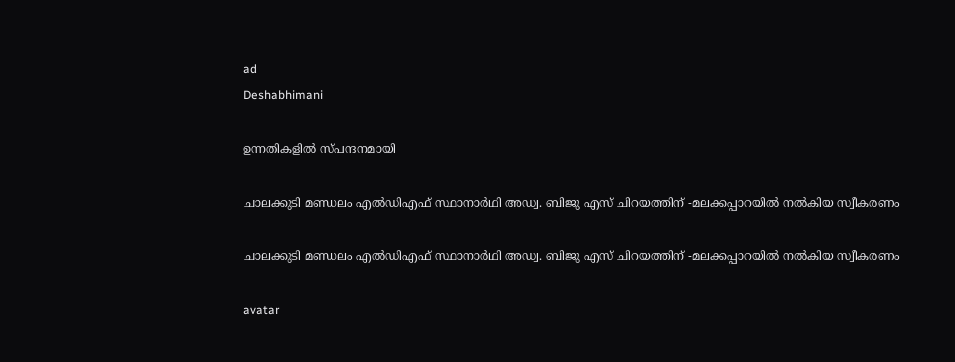ad
Deshabhimani

ഉന്നതികളിൽ സ്പന്ദനമായി

ചാലക്കുടി മണ്ഡലം എല്‍ഡിഎഫ് സ്ഥാനാര്‍ഥി അഡ്വ. ബിജു എസ് ചിറയത്തിന് -മലക്കപ്പാറയില്‍ നല്‍കിയ സ്വീകരണം

ചാലക്കുടി മണ്ഡലം എല്‍ഡിഎഫ് സ്ഥാനാര്‍ഥി അഡ്വ. ബിജു എസ് ചിറയത്തിന് -മലക്കപ്പാറയില്‍ നല്‍കിയ സ്വീകരണം

avatar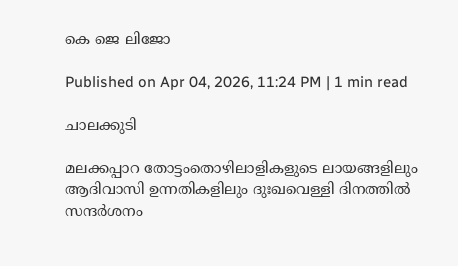കെ ജെ ലിജോ

Published on Apr 04, 2026, 11:24 PM | 1 min read

ചാലക്കുടി

മലക്കപ്പാറ തോട്ടംതൊഴിലാളികളുടെ ലായങ്ങളിലും ആദിവാസി ഉന്നതികളിലും ദുഃഖവെള്ളി ദിനത്തില്‍ സന്ദര്‍ശനം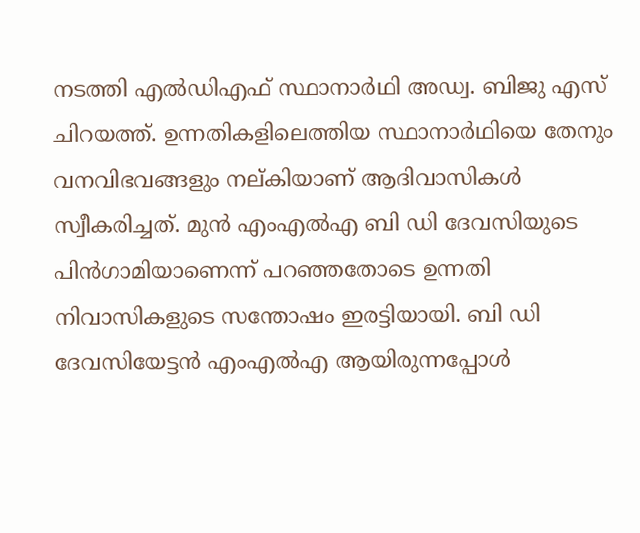നടത്തി എല്‍ഡിഎഫ് സ്ഥാനാര്‍ഥി അഡ്വ. ബിജു എസ് ചിറയത്ത്. ഉന്നതികളിലെത്തിയ സ്ഥാനാര്‍ഥിയെ തേനും വനവിഭവങ്ങളും നല്കിയാണ് ആദിവാസികള്‍ സ്വീകരിച്ചത്. മുന്‍ എംഎല്‍എ ബി ഡി ദേവസിയുടെ പിന്‍ഗാമിയാണെന്ന് പറഞ്ഞതോടെ ഉന്നതി നിവാസികളുടെ സന്തോഷം ഇരട്ടിയായി. ബി ഡി ദേവസിയേട്ടന്‍ എംഎല്‍എ ആയിരുന്നപ്പോള്‍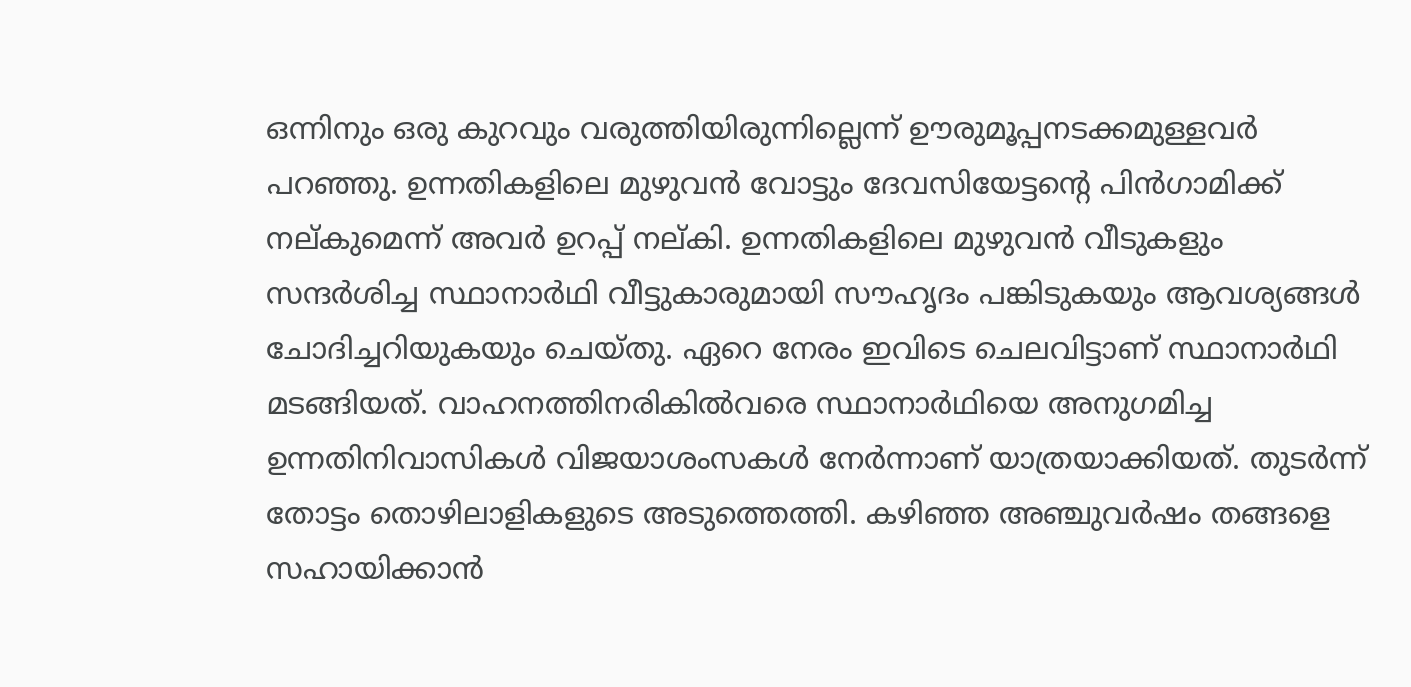ഒന്നിനും ഒരു കുറവും വരുത്തിയിരുന്നില്ലെന്ന് ഊരുമൂപ്പനടക്കമുള്ളവര്‍ പറഞ്ഞു. ഉന്നതികളിലെ മുഴുവന്‍ വോട്ടും ദേവസിയേട്ടന്റെ പിന്‍ഗാമിക്ക് നല്കുമെന്ന് അവര്‍ ഉറപ്പ് നല്കി. ഉന്നതികളിലെ മുഴുവന്‍ വീടുകളും സന്ദര്‍ശിച്ച സ്ഥാനാര്‍ഥി വീട്ടുകാരുമായി സൗഹൃദം പങ്കിടുകയും ആവശ്യങ്ങള്‍ ചോദിച്ചറിയുകയും ചെയ്തു. ഏറെ നേരം ഇവിടെ ചെലവിട്ടാണ് സ്ഥാനാര്‍ഥി മടങ്ങിയത്. വാഹനത്തിനരികില്‍വരെ സ്ഥാനാര്‍ഥിയെ അനുഗമിച്ച ഉന്നതിനിവാസികള്‍ വിജയാശംസകള്‍ നേര്‍ന്നാണ് യാത്രയാക്കിയത്. തുടര്‍ന്ന് തോട്ടം തൊഴിലാളികളുടെ അടുത്തെത്തി. കഴിഞ്ഞ അഞ്ചുവര്‍ഷം തങ്ങളെ സഹായിക്കാന്‍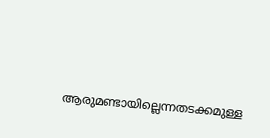ആരുമണ്ടായില്ലെന്നതടക്കമുള്ള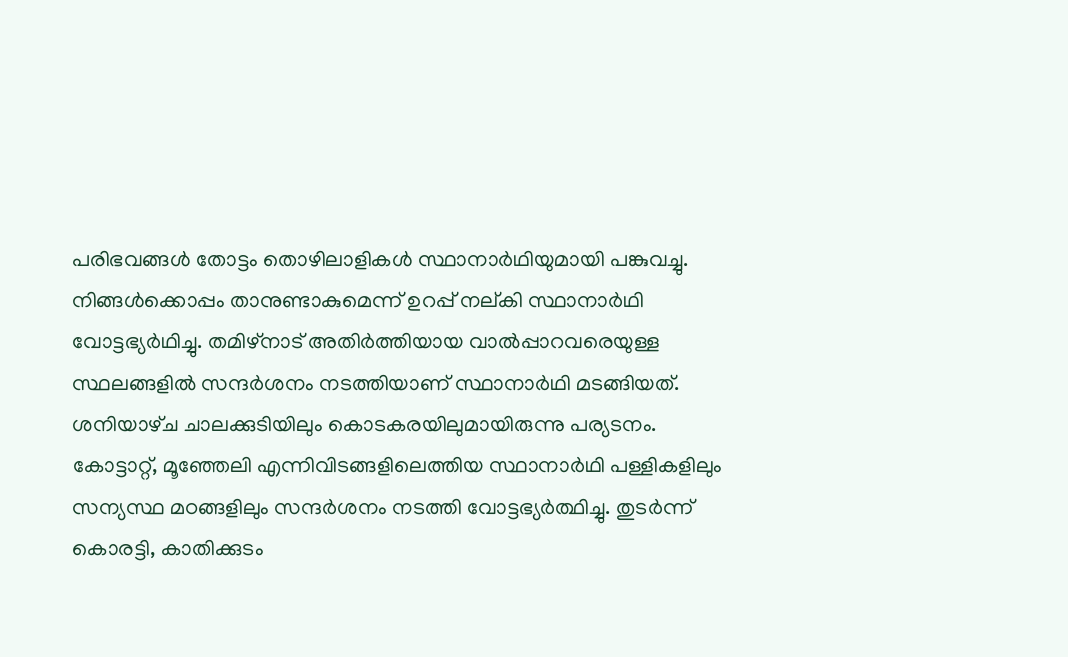പരിഭവങ്ങള്‍ തോട്ടം തൊഴിലാളികള്‍ സ്ഥാനാര്‍ഥിയുമായി പങ്കുവച്ചു. നിങ്ങള്‍ക്കൊപ്പം താനുണ്ടാകുമെന്ന് ഉറപ്പ് നല്കി സ്ഥാനാര്‍ഥി വോട്ടഭ്യര്‍ഥിച്ചു. തമിഴ്‌നാട് അതിര്‍ത്തിയായ വാല്‍പ്പാറവരെയുള്ള സ്ഥലങ്ങളില്‍ സന്ദര്‍ശനം നടത്തിയാണ് സ്ഥാനാര്‍ഥി മടങ്ങിയത്. ശനിയാഴ്‌ച ചാലക്കുടിയിലും കൊടകരയിലുമായിരുന്നു പര്യടനം. കോട്ടാറ്റ്, മൂഞ്ഞേലി എന്നിവിടങ്ങളിലെത്തിയ സ്ഥാനാര്‍ഥി പള്ളികളിലും സന്യസ്ഥ മഠങ്ങളിലും സന്ദര്‍ശനം നടത്തി വോട്ടഭ്യര്‍ത്ഥിച്ചു. തുടര്‍ന്ന് കൊരട്ടി, കാതിക്കുടം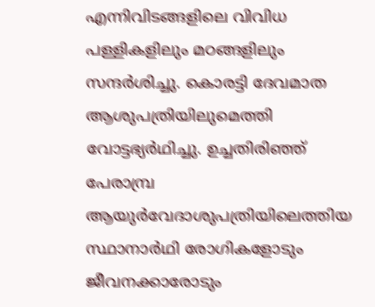എന്നിവിടങ്ങളിലെ വിവിധ പള്ളികളിലും മഠങ്ങളിലും സന്ദര്‍ശിച്ചു. കൊരട്ടി ദേവമാത ആശുപത്രിയിലുമെത്തി വോട്ടഭ്യര്‍ഥിച്ചു. ഉച്ചതിരിഞ്ഞ് പേരാമ്പ്ര ആയുര്‍വേദാശുപത്രിയിലെത്തിയ സ്ഥാനാര്‍ഥി രോഗികളോടും ജീവനക്കാരോടും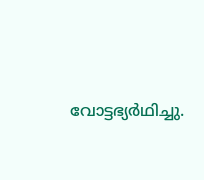വോട്ടഭ്യര്‍ഥിച്ചു.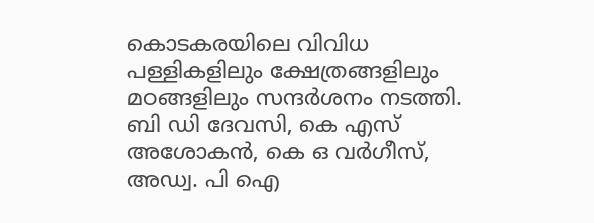കൊടകരയിലെ വിവിധ പള്ളികളിലും ക്ഷേത്രങ്ങളിലും മഠങ്ങളിലും സന്ദര്‍ശനം നടത്തി. ബി ഡി ദേവസി, കെ എസ് അശോകന്‍, കെ ഒ വര്‍ഗീസ്, അഡ്വ. പി ഐ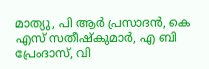മാത്യു, പി ആര്‍ പ്രസാദന്‍, കെ എസ് സതീഷ്‌കുമാര്‍, എ ബി പ്രേംദാസ്, വി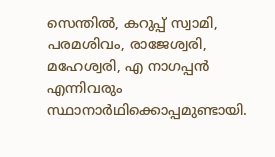സെന്തില്‍, കറുപ്പ് സ്വാമി, പരമശിവം, രാജേശ്വരി, മഹേശ്വരി, എ നാഗപ്പന്‍ എന്നിവരും സ്ഥാനാര്‍ഥിക്കൊപ്പമുണ്ടായി.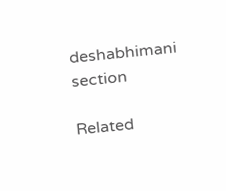deshabhimani section

Related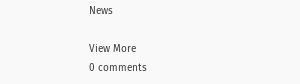News

View More
0 comments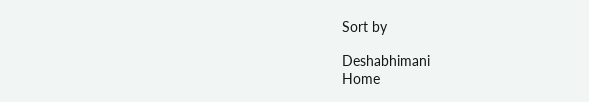Sort by

Deshabhimani
Home